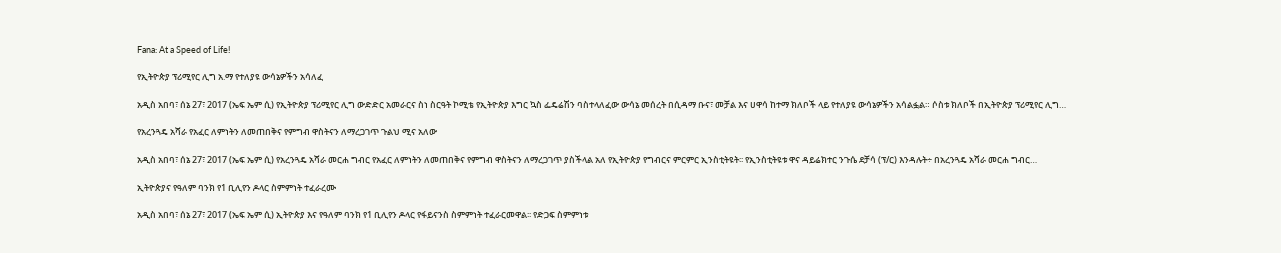Fana: At a Speed of Life!

የኢትዮጵያ ፕሪሚየር ሊግ አ.ማ የተለያዩ ውሳኔዎችን አሳለፈ

አዲስ አበባ፣ ሰኔ 27፣ 2017 (ኤፍ ኤም ሲ) የኢትዮጵያ ፕሪሚየር ሊግ ውድድር አመራርና ስነ ስርዓት ኮሚቴ የኢትዮጵያ እግር ኳስ ፌዴሬሽን ባስተላለፈው ውሳኔ መሰረት በሲዳማ ቡና፣ መቻል እና ሀዋሳ ከተማ ክለቦች ላይ የተለያዩ ውሳኔዎችን አሳልፏል። ሶስቱ ክለቦች በኢትዮጵያ ፕሪሚየር ሊግ…

የአረንጓዴ አሻራ የአፈር ለምነትን ለመጠበቅና የምግብ ዋስትናን ለማረጋገጥ ጉልህ ሚና አለው

አዲስ አበባ፣ ሰኔ 27፣ 2017 (ኤፍ ኤም ሲ) የአረንጓዴ አሻራ መርሐ ግብር የአፈር ለምነትን ለመጠበቅና የምግብ ዋስትናን ለማረጋገጥ ያስችላል አለ የኢትዮጵያ የግብርና ምርምር ኢንስቲትዩት፡፡ የኢንስቲትዩቱ ዋና ዳይሬክተር ንጉሴ ደቻሳ (ፕ/ር) እንዳሉት÷ በአረንጓዴ አሻራ መርሐ ግብር…

ኢትዮጵያና የዓለም ባንክ የ1 ቢሊየን ዶላር ስምምነት ተፈራረሙ

አዲስ አበባ፣ ሰኔ 27፣ 2017 (ኤፍ ኤም ሲ) ኢትዮጵያ እና የዓለም ባንክ የ1 ቢሊየን ዶላር የፋይናንስ ስምምነት ተፈራርመዋል፡፡ የድጋፍ ስምምነቱ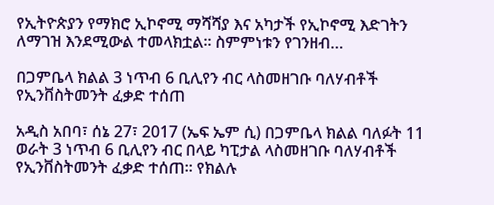የኢትዮጵያን የማክሮ ኢኮኖሚ ማሻሻያ እና አካታች የኢኮኖሚ እድገትን ለማገዝ እንደሚውል ተመላክቷል፡፡ ስምምነቱን የገንዘብ…

በጋምቤላ ክልል 3 ነጥብ 6 ቢሊየን ብር ላስመዘገቡ ባለሃብቶች የኢንቨስትመንት ፈቃድ ተሰጠ

አዲስ አበባ፣ ሰኔ 27፣ 2017 (ኤፍ ኤም ሲ) በጋምቤላ ክልል ባለፉት 11 ወራት 3 ነጥብ 6 ቢሊየን ብር በላይ ካፒታል ላስመዘገቡ ባለሃብቶች የኢንቨስትመንት ፈቃድ ተሰጠ፡፡ የክልሉ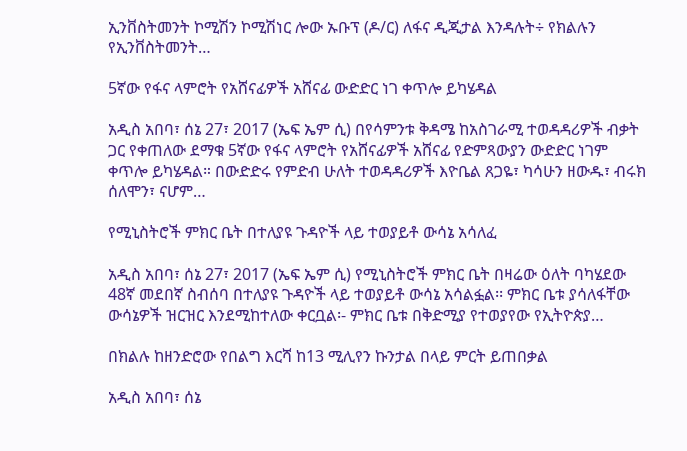ኢንቨስትመንት ኮሚሽን ኮሚሽነር ሎው ኡቡፕ (ዶ/ር) ለፋና ዲጂታል እንዳሉት÷ የክልሉን የኢንቨስትመንት…

5ኛው የፋና ላምሮት የአሸናፊዎች አሸናፊ ውድድር ነገ ቀጥሎ ይካሄዳል

አዲስ አበባ፣ ሰኔ 27፣ 2017 (ኤፍ ኤም ሲ) በየሳምንቱ ቅዳሜ ከአስገራሚ ተወዳዳሪዎች ብቃት ጋር የቀጠለው ደማቁ 5ኛው የፋና ላምሮት የአሸናፊዎች አሸናፊ የድምጻውያን ውድድር ነገም ቀጥሎ ይካሄዳል። በውድድሩ የምድብ ሁለት ተወዳዳሪዎች እዮቤል ጸጋዬ፣ ካሳሁን ዘውዱ፣ ብሩክ ሰለሞን፣ ናሆም…

የሚኒስትሮች ምክር ቤት በተለያዩ ጉዳዮች ላይ ተወያይቶ ውሳኔ አሳለፈ

አዲስ አበባ፣ ሰኔ 27፣ 2017 (ኤፍ ኤም ሲ) የሚኒስትሮች ምክር ቤት በዛሬው ዕለት ባካሄደው 48ኛ መደበኛ ስብሰባ በተለያዩ ጉዳዮች ላይ ተወያይቶ ውሳኔ አሳልፏል፡፡ ምክር ቤቱ ያሳለፋቸው ውሳኔዎች ዝርዝር እንደሚከተለው ቀርቧል፡- ምክር ቤቱ በቅድሚያ የተወያየው የኢትዮጵያ…

በክልሉ ከዘንድሮው የበልግ እርሻ ከ13 ሚሊየን ኩንታል በላይ ምርት ይጠበቃል

አዲስ አበባ፣ ሰኔ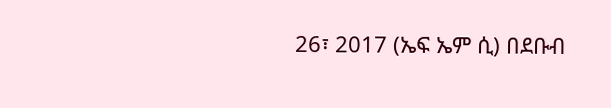26፣ 2017 (ኤፍ ኤም ሲ) በደቡብ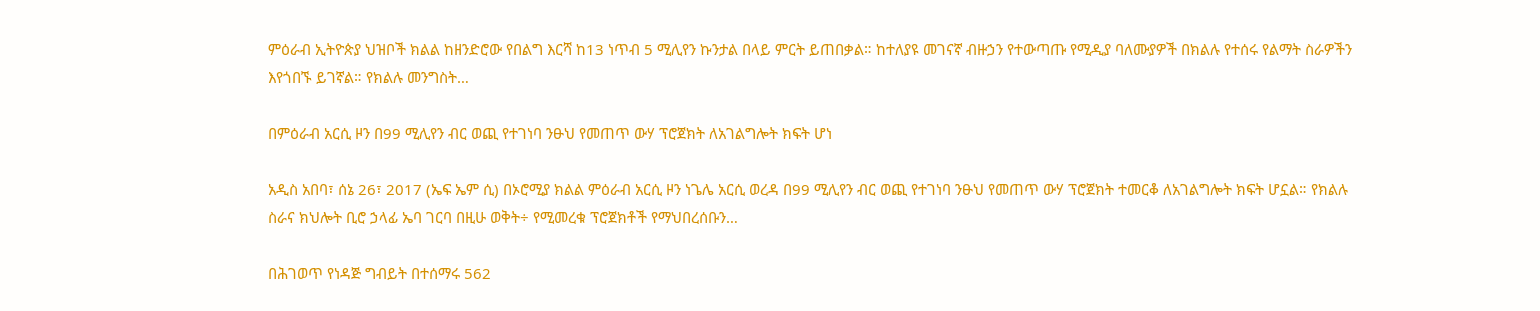ምዕራብ ኢትዮጵያ ህዝቦች ክልል ከዘንድሮው የበልግ እርሻ ከ13 ነጥብ 5 ሚሊየን ኩንታል በላይ ምርት ይጠበቃል። ከተለያዩ መገናኛ ብዙኃን የተውጣጡ የሚዲያ ባለሙያዎች በክልሉ የተሰሩ የልማት ስራዎችን እየጎበኙ ይገኛል። የክልሉ መንግስት…

በምዕራብ አርሲ ዞን በ99 ሚሊየን ብር ወጪ የተገነባ ንፁህ የመጠጥ ውሃ ፕሮጀክት ለአገልግሎት ክፍት ሆነ

አዲስ አበባ፣ ሰኔ 26፣ 2017 (ኤፍ ኤም ሲ) በኦሮሚያ ክልል ምዕራብ አርሲ ዞን ነጌሌ አርሲ ወረዳ በ99 ሚሊየን ብር ወጪ የተገነባ ንፁህ የመጠጥ ውሃ ፕሮጀክት ተመርቆ ለአገልግሎት ክፍት ሆኗል። የክልሉ ስራና ክህሎት ቢሮ ኃላፊ ኤባ ገርባ በዚሁ ወቅት÷ የሚመረቁ ፕሮጀክቶች የማህበረሰቡን…

በሕገወጥ የነዳጅ ግብይት በተሰማሩ 562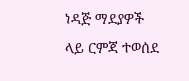ነዳጅ ማደያዎች ላይ ርምጃ ተወሰደ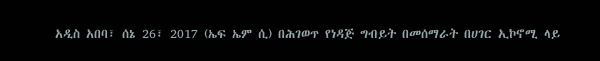አዲስ አበባ፣ ሰኔ 26፣ 2017 (ኤፍ ኤም ሲ) በሕገወጥ የነዳጅ ግብይት በመሰማራት በሀገር ኢኮኖሚ ላይ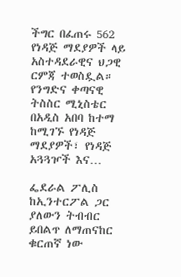ችግር በፈጠሩ 562 የነዳጅ ማደያዎች ላይ አስተዳደራዊና ህጋዊ ርምጃ ተወስዷል። የንግድና ቀጣናዊ ትስስር ሚኒስቴር በአዲስ አበባ ከተማ ከሚገኙ የነዳጅ ማደያዎች፣ የነዳጅ አጓጓዦች እና…

ፌደራል ፖሊስ ከኢንተርፖል ጋር ያለውን ትብብር ይበልጥ ለማጠናከር ቁርጠኛ ነው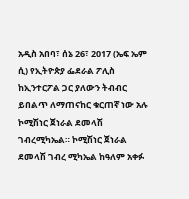አዲስ አበባ፣ ሰኔ 26፣ 2017 (ኤፍ ኤም ሲ) የኢትዮጵያ ፌደራል ፖሊስ ከኢንተርፖል ጋር ያለውን ትብብር ይበልጥ ለማጠናከር ቁርጠኛ ነው አሉ ኮሚሽነር ጀነራል ደመላሽ ገብረሚካኤል። ኮሚሽነር ጀነራል ደመላሽ ገብረ ሚካኤል ከዓለም አቀፉ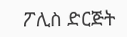ፖሊስ ድርጅት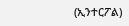(ኢንተርፖል)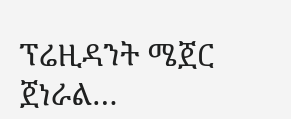ፕሬዚዳንት ሜጀር ጀነራል…